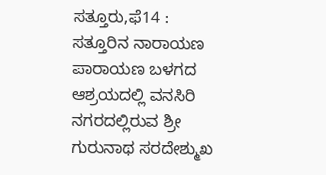ಸತ್ತೂರು,ಫೆ14 : ಸತ್ತೂರಿನ ನಾರಾಯಣ ಪಾರಾಯಣ ಬಳಗದ ಆಶ್ರಯದಲ್ಲಿ ವನಸಿರಿ ನಗರದಲ್ಲಿರುವ ಶ್ರೀ ಗುರುನಾಥ ಸರದೇಶ್ಮುಖ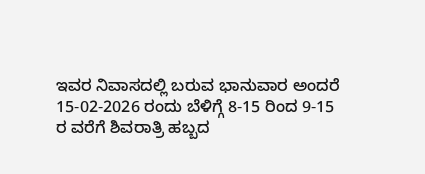ಇವರ ನಿವಾಸದಲ್ಲಿ ಬರುವ ಭಾನುವಾರ ಅಂದರೆ 15-02-2026 ರಂದು ಬೆಳಿಗ್ಗೆ 8-15 ರಿಂದ 9-15 ರ ವರೆಗೆ ಶಿವರಾತ್ರಿ ಹಬ್ಬದ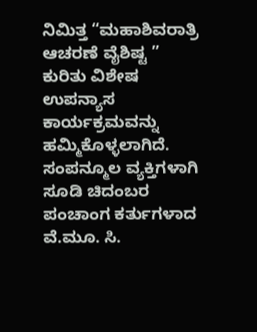ನಿಮಿತ್ತ “ಮಹಾಶಿವರಾತ್ರಿ ಆಚರಣೆ ವೈಶಿಷ್ಟ ” ಕುರಿತು ವಿಶೇಷ ಉಪನ್ಯಾಸ ಕಾರ್ಯಕ್ರಮವನ್ನು ಹಮ್ಮಿಕೊಳ್ಳಲಾಗಿದೆ. ಸಂಪನ್ಮೂಲ ವ್ಯಕ್ತಿಗಳಾಗಿ ಸೂಡಿ ಚಿದಂಬರ ಪಂಚಾಂಗ ಕರ್ತುಗಳಾದ ವೆ.ಮೂ. ಸಿ.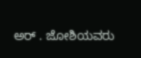ಅರ್ . ಜೋಶಿಯವರು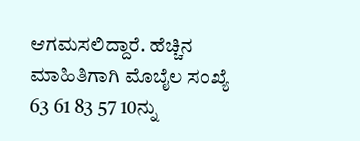ಆಗಮಸಲಿದ್ದಾರೆ. ಹೆಚ್ಚಿನ ಮಾಹಿತಿಗಾಗಿ ಮೊಬೈಲ ಸಂಖ್ಯೆ 63 61 83 57 10ನ್ನು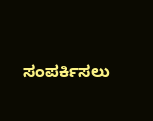ಸಂಪರ್ಕಿಸಲು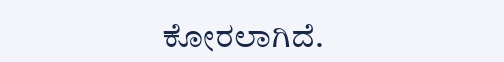ಕೋರಲಾಗಿದೆ.